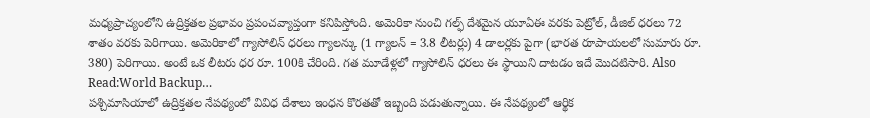మధ్యప్రాచ్యంలోని ఉద్రిక్తతల ప్రభావం ప్రపంచవ్యాప్తంగా కనిపిస్తోంది. అమెరికా నుంచి గల్ఫ్ దేశమైన యూఏఈ వరకు పెట్రోల్, డీజిల్ ధరలు 72 శాతం వరకు పెరిగాయి. అమెరికాలో గ్యాసోలిన్ ధరలు గ్యాలన్కు (1 గ్యాలన్ = 3.8 లీటర్లు) 4 డాలర్లకు పైగా (భారత రూపాయలలో సుమారు రూ. 380) పెరిగాయి. అంటే ఒక లీటరు ధర రూ. 100కి చేరింది. గత మూడేళ్లలో గ్యాసోలిన్ ధరలు ఈ స్థాయిని దాటడం ఇదే మొదటిసారి. Also Read:World Backup…
పశ్చిమాసియాలో ఉద్రిక్తతల నేపథ్యంలో వివిధ దేశాలు ఇంధన కొరతతో ఇబ్బంది పడుతున్నాయి. ఈ నేపథ్యంలో ఆర్థిక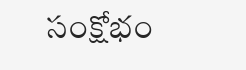సంక్షోభం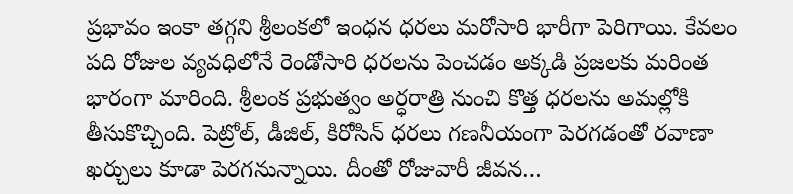ప్రభావం ఇంకా తగ్గని శ్రీలంకలో ఇంధన ధరలు మరోసారి భారీగా పెరిగాయి. కేవలం పది రోజుల వ్యవధిలోనే రెండోసారి ధరలను పెంచడం అక్కడి ప్రజలకు మరింత భారంగా మారింది. శ్రీలంక ప్రభుత్వం అర్ధరాత్రి నుంచి కొత్త ధరలను అమల్లోకి తీసుకొచ్చింది. పెట్రోల్, డీజిల్, కిరోసిన్ ధరలు గణనీయంగా పెరగడంతో రవాణా ఖర్చులు కూడా పెరగనున్నాయి. దీంతో రోజువారీ జీవన…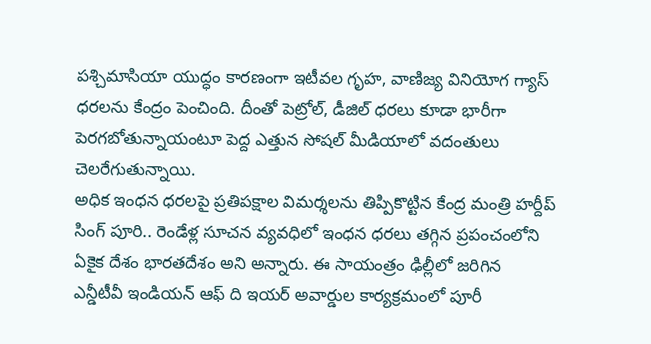పశ్చిమాసియా యుద్ధం కారణంగా ఇటీవల గృహ, వాణిజ్య వినియోగ గ్యాస్ ధరలను కేంద్రం పెంచింది. దీంతో పెట్రోల్, డీజిల్ ధరలు కూడా భారీగా పెరగబోతున్నాయంటూ పెద్ద ఎత్తున సోషల్ మీడియాలో వదంతులు చెలరేగుతున్నాయి.
అధిక ఇంధన ధరలపై ప్రతిపక్షాల విమర్శలను తిప్పికొట్టిన కేంద్ర మంత్రి హర్దీప్ సింగ్ పూరి.. రెండేళ్ల సూచన వ్యవధిలో ఇంధన ధరలు తగ్గిన ప్రపంచంలోని ఏకైక దేశం భారతదేశం అని అన్నారు. ఈ సాయంత్రం ఢిల్లీలో జరిగిన ఎన్డీటీవీ ఇండియన్ ఆఫ్ ది ఇయర్ అవార్డుల కార్యక్రమంలో పూరీ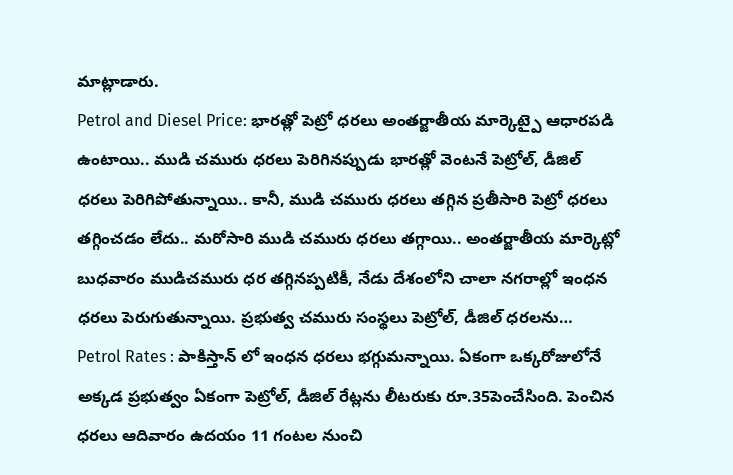మాట్లాడారు.
Petrol and Diesel Price: భారత్లో పెట్రో ధరలు అంతర్జాతీయ మార్కెట్పై ఆధారపడి ఉంటాయి.. ముడి చమురు ధరలు పెరిగినప్పుడు భారత్లో వెంటనే పెట్రోల్, డీజిల్ ధరలు పెరిగిపోతున్నాయి.. కానీ, ముడి చమురు ధరలు తగ్గిన ప్రతీసారి పెట్రో ధరలు తగ్గించడం లేదు.. మరోసారి ముడి చమురు ధరలు తగ్గాయి.. అంతర్జాతీయ మార్కెట్లో బుధవారం ముడిచమురు ధర తగ్గినప్పటికీ, నేడు దేశంలోని చాలా నగరాల్లో ఇంధన ధరలు పెరుగుతున్నాయి. ప్రభుత్వ చమురు సంస్థలు పెట్రోల్, డీజిల్ ధరలను…
Petrol Rates : పాకిస్తాన్ లో ఇంధన ధరలు భగ్గుమన్నాయి. ఏకంగా ఒక్కరోజులోనే అక్కడ ప్రభుత్వం ఏకంగా పెట్రోల్, డీజిల్ రేట్లను లీటరుకు రూ.35పెంచేసింది. పెంచిన ధరలు ఆదివారం ఉదయం 11 గంటల నుంచి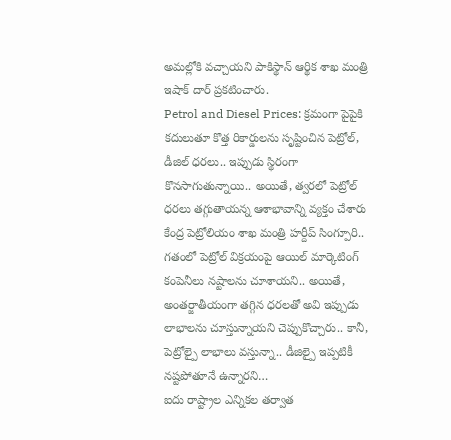అమల్లోకి వచ్చాయని పాకిస్థాన్ ఆర్థిక శాఖ మంత్రి ఇషాక్ దార్ ప్రకటించారు.
Petrol and Diesel Prices: క్రమంగా పైపైకి కదులుతూ కొత్త రికార్డులను సృష్టించిన పెట్రోల్, డీజిల్ ధరలు.. ఇప్పుడు స్థిరంగా కొనసాగుతున్నాయి.. అయితే, త్వరలో పెట్రోల్ ధరలు తగ్గుతాయన్న ఆశాభావాన్ని వ్యక్తం చేశారు కేంద్ర పెట్రోలియం శాఖ మంత్రి హర్దీప్ సింగ్పూరి.. గతంలో పెట్రోల్ విక్రయంపై ఆయిల్ మార్కెటింగ్ కంపెనీలు నష్టాలను చూశాయని.. అయితే, అంతర్జాతీయంగా తగ్గిన ధరలతో అవి ఇప్పుడు లాభాలను చూస్తున్నాయని చెప్పుకొచ్చారు.. కానీ, పెట్రోల్పై లాభాలు వస్తున్నా.. డీజిల్పై ఇప్పటికీ నష్టపోతూనే ఉన్నారని…
ఐదు రాష్ట్రాల ఎన్నికల తర్వాత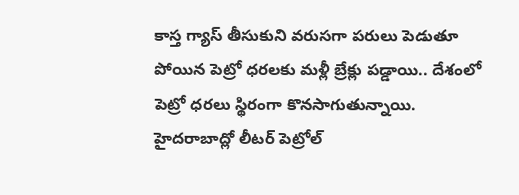కాస్త గ్యాస్ తీసుకుని వరుసగా పరులు పెడుతూ పోయిన పెట్రో ధరలకు మళ్లీ బ్రేక్లు పడ్డాయి.. దేశంలో పెట్రో ధరలు స్థిరంగా కొనసాగుతున్నాయి. హైదరాబాద్లో లీటర్ పెట్రోల్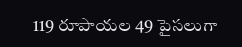119 రూపాయల 49 పైసలుగా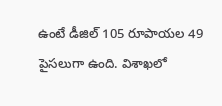ఉంటే డీజిల్ 105 రూపాయల 49 పైసలుగా ఉంది. విశాఖలో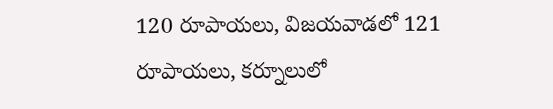120 రూపాయలు, విజయవాడలో 121 రూపాయలు, కర్నూలులో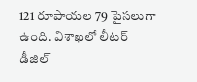121 రూపాయల 79 పైసలుగా ఉంది. విశాఖలో లీటర్ డీజిల్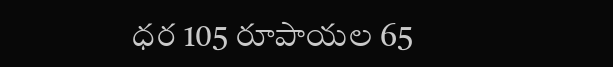ధర 105 రూపాయల 65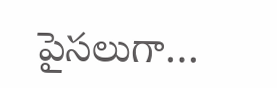పైసలుగా…